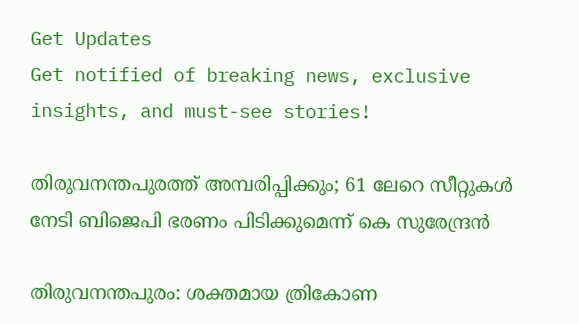Get Updates
Get notified of breaking news, exclusive insights, and must-see stories!

തിരുവനന്തപുരത്ത് അമ്പരിപ്പിക്കും; 61 ലേറെ സീറ്റുകള്‍ നേടി ബിജെപി ഭരണം പിടിക്കുമെന്ന് കെ സുരേന്ദ്രന്‍

തിരുവനന്തപുരം: ശക്തമായ ത്രികോണ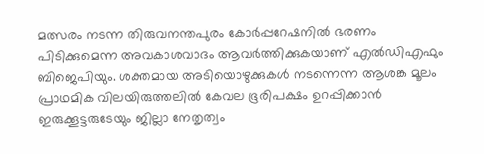മത്സരം നടന്ന തിരുവനന്തപുരം കോര്‍പ്പറേഷനില്‍ ഭരണം പിടിക്കുമെന്ന അവകാശവാദം ആവര്‍ത്തിക്കുകയാണ് എല്‍ഡിഎഫും ബിജെപിയും. ശക്തമായ അടിയൊഴുക്കുകള്‍ നടന്നെന്ന ആശങ്ക മൂലം പ്രാഥമിക വിലയിരുത്തലില്‍ കേവല ഭൂരിപക്ഷം ഉറപ്പിക്കാന്‍ ഇരുക്കൂട്ടരുടേയും ജില്ലാ നേതൃത്വം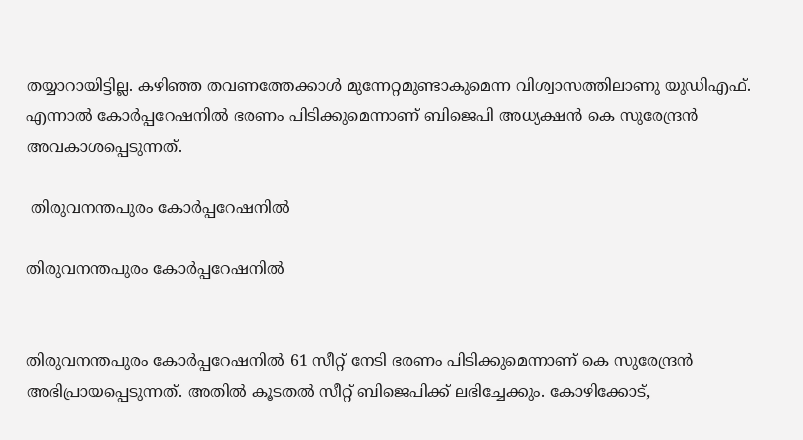തയ്യാറായിട്ടില്ല. കഴിഞ്ഞ തവണത്തേക്കാള്‍ മുന്നേറ്റമുണ്ടാകുമെന്ന വിശ്വാസത്തിലാണു യുഡിഎഫ്. എന്നാല്‍ കോര്‍പ്പറേഷനില്‍ ഭരണം പിടിക്കുമെന്നാണ് ബിജെപി അധ്യക്ഷന്‍ കെ സുരേന്ദ്രന്‍ അവകാശപ്പെടുന്നത്.

 തിരുവനന്തപുരം കോര്‍പ്പറേഷനില്‍

തിരുവനന്തപുരം കോര്‍പ്പറേഷനില്‍


തിരുവനന്തപുരം കോര്‍പ്പറേഷനില്‍ 61 സീറ്റ് നേടി ഭരണം പിടിക്കുമെന്നാണ് കെ സുരേന്ദ്രന്‍ അഭിപ്രായപ്പെടുന്നത്. അതില്‍ കൂടതല്‍ സീറ്റ് ബിജെപിക്ക് ലഭിച്ചേക്കും. കോഴിക്കോട്,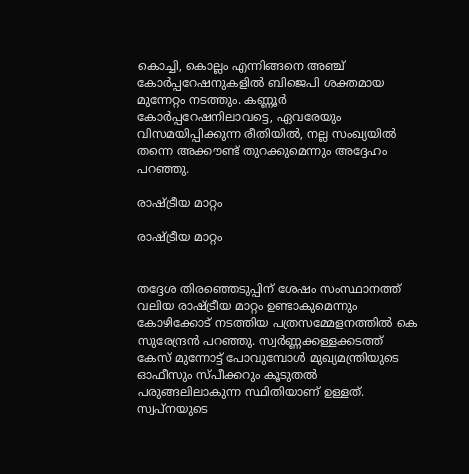കൊച്ചി, കൊല്ലം എന്നിങ്ങനെ അഞ്ച് കോര്‍പ്പറേഷനുകളില്‍ ബിജെപി ശക്തമായ മുന്നേറ്റം നടത്തും. കണ്ണൂര്‍ കോര്‍പ്പറേഷനിലാവട്ടെ, ഏവരേയും വിസമയിപ്പിക്കുന്ന രീതിയില്‍, നല്ല സംഖ്യയില്‍ തന്നെ അക്കൗണ്ട് തുറക്കുമെന്നും അദ്ദേഹം പറഞ്ഞു.

രാഷ്ട്രീയ മാറ്റം

രാഷ്ട്രീയ മാറ്റം


തദ്ദേശ തിരഞ്ഞെടുപ്പിന് ശേഷം സംസ്ഥാനത്ത് വലിയ രാഷ്ട്രീയ മാറ്റം ഉണ്ടാകുമെന്നും കോഴിക്കോട് നടത്തിയ പത്രസമ്മേളനത്തില്‍ കെ സുരേന്ദ്രന്‍ പറഞ്ഞു. സ്വര്‍ണ്ണക്കള്ളക്കടത്ത് കേസ് മുന്നോട്ട് പോവുമ്പോള്‍ മുഖ്യമന്ത്രിയുടെ ഓഫീസും സ്പീക്കറും കൂടുതല്‍ പരുങ്ങലിലാകുന്ന സ്ഥിതിയാണ് ഉള്ളത്. സ്വപ്നയുടെ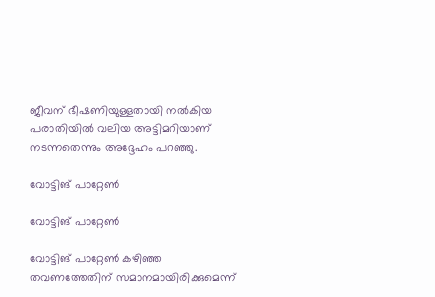ജീവന് ഭീഷണിയുള്ളതായി നല്‍കിയ പരാതിയില്‍ വലിയ അട്ടിമറിയാണ് നടന്നതെന്നും അദ്ദേഹം പറഞ്ഞു.

വോട്ടിങ് പാറ്റേണ്‍

വോട്ടിങ് പാറ്റേണ്‍

വോട്ടിങ് പാറ്റേണ്‍ കഴിഞ്ഞ തവണത്തേതിന് സമാനമായിരിക്കുമെന്ന്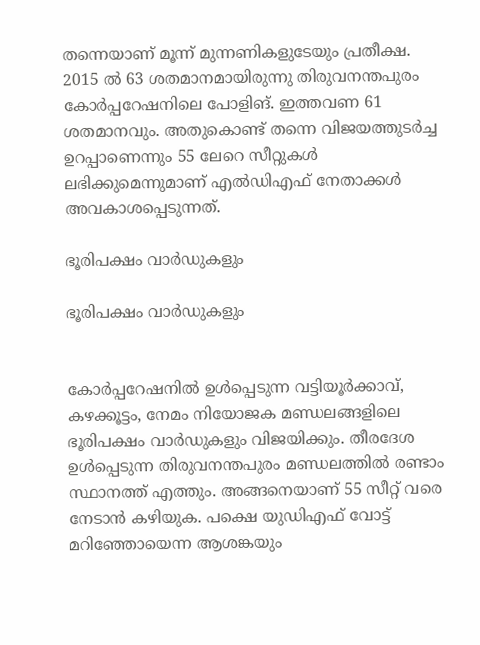തന്നെയാണ് മൂന്ന് മുന്നണികളുടേയും പ്രതീക്ഷ. 2015 ല്‍ 63 ശതമാനമായിരുന്നു തിരുവനന്തപുരം കോര്‍പ്പറേഷനിലെ പോളിങ്. ഇത്തവണ 61 ശതമാനവും. അതുകൊണ്ട് തന്നെ വിജയത്തുടര്‍ച്ച ഉറപ്പാണെന്നും 55 ലേറെ സീറ്റുകള്‍ ലഭിക്കുമെന്നുമാണ് എല്‍ഡിഎഫ് നേതാക്കള്‍ അവകാശപ്പെടുന്നത്.

ഭൂരിപക്ഷം വാര്‍ഡുകളും

ഭൂരിപക്ഷം വാര്‍ഡുകളും


കോര്‍പ്പറേഷനില്‍ ഉള്‍പ്പെടുന്ന വട്ടിയൂര്‍ക്കാവ്, കഴക്കൂട്ടം, നേമം നിയോജക മണ്ഡലങ്ങളിലെ ഭൂരിപക്ഷം വാര്‍ഡുകളും വിജയിക്കും. തീരദേശ ഉള്‍പ്പെടുന്ന തിരുവനന്തപുരം മണ്ഡലത്തില്‍ രണ്ടാം സ്ഥാനത്ത് എത്തും. അങ്ങനെയാണ് 55 സീറ്റ് വരെ നേടാന്‍ കഴിയുക. പക്ഷെ യുഡിഎഫ് വോട്ട് മറിഞ്ഞോയെന്ന ആശങ്കയും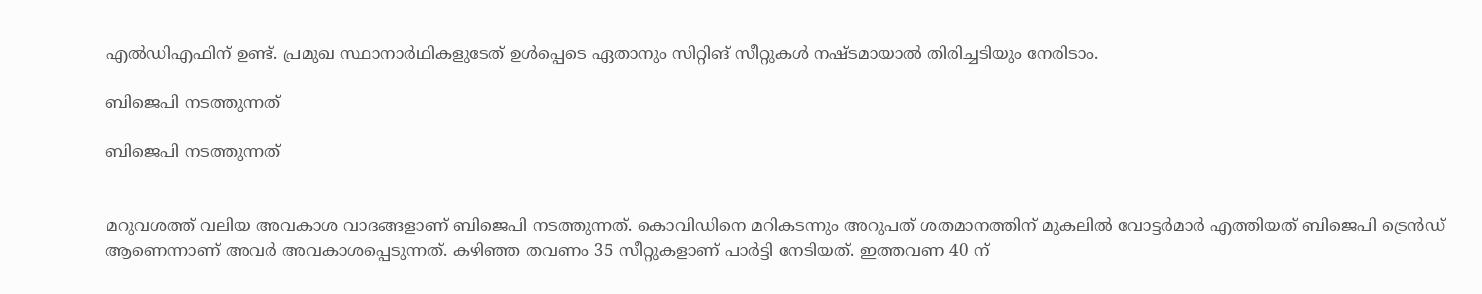എല്‍ഡിഎഫിന് ഉണ്ട്. പ്രമുഖ സ്ഥാനാര്‍ഥികളുടേത് ഉള്‍പ്പെടെ ഏതാനും സിറ്റിങ് സീറ്റുകള്‍ നഷ്ടമായാല്‍ തിരിച്ചടിയും നേരിടാം.

ബിജെപി നടത്തുന്നത്

ബിജെപി നടത്തുന്നത്


മറുവശത്ത് വലിയ അവകാശ വാദങ്ങളാണ് ബിജെപി നടത്തുന്നത്. കൊവിഡിനെ മറികടന്നും അറുപത് ശതമാനത്തിന് മുകലില്‍ വോട്ടര്‍മാര്‍ എത്തിയത് ബിജെപി ട്രെന്‍ഡ് ആണെന്നാണ് അവര്‍ അവകാശപ്പെടുന്നത്. കഴിഞ്ഞ തവണം 35 സീറ്റുകളാണ് പാര്‍ട്ടി നേടിയത്. ഇത്തവണ 40 ന്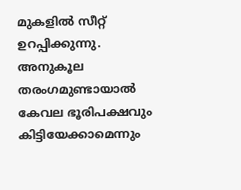മുകളില്‍ സീറ്റ് ഉറപ്പിക്കുന്നു. അനുകൂല തരംഗമുണ്ടായാല്‍ കേവല ഭൂരിപക്ഷവും കിട്ടിയേക്കാമെന്നും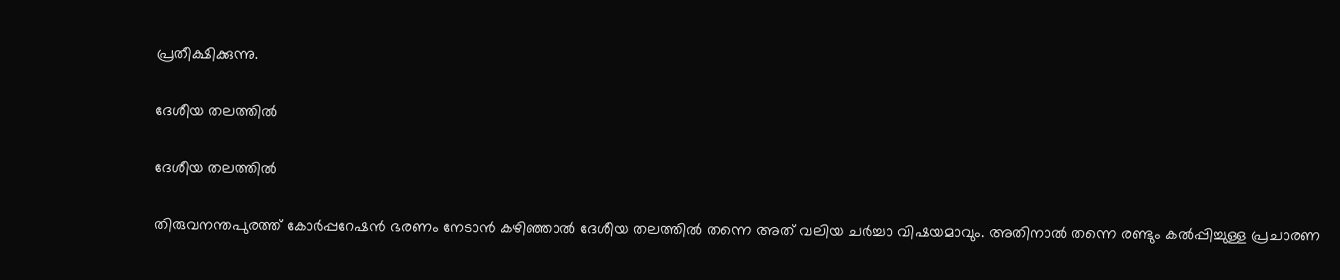പ്രതീക്ഷിക്കുന്നു.

ദേശീയ തലത്തില്‍

ദേശീയ തലത്തില്‍

തിരുവനന്തപുരത്ത് കോര്‍പ്പറേഷന്‍ ഭരണം നേടാന്‍ കഴിഞ്ഞാല്‍ ദേശീയ തലത്തില്‍ തന്നെ അത് വലിയ ചര്‍ച്ചാ വിഷയമാവും. അതിനാല്‍ തന്നെ രണ്ടും കല്‍പ്പിച്ചുള്ള പ്രചാരണ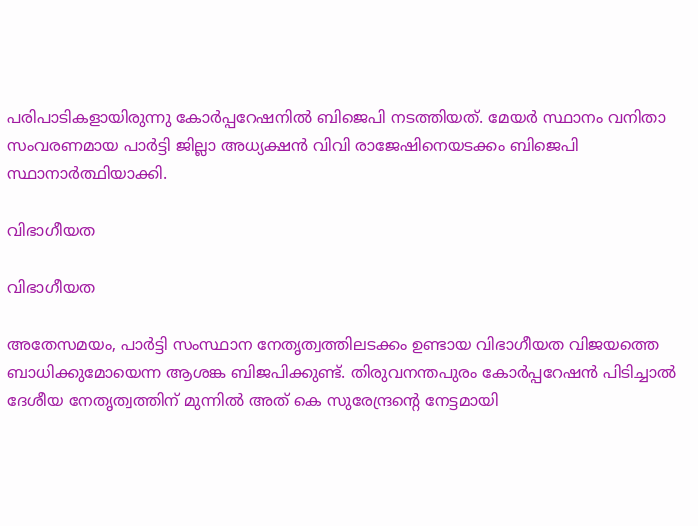പരിപാടികളായിരുന്നു കോര്‍പ്പറേഷനില്‍ ബിജെപി നടത്തിയത്. മേയര്‍ സ്ഥാനം വനിതാ സംവരണമായ പാര്‍ട്ടി ജില്ലാ അധ്യക്ഷന്‍ വിവി രാജേഷിനെയടക്കം ബിജെപി സ്ഥാനാര്‍ത്ഥിയാക്കി.

വിഭാഗീയത

വിഭാഗീയത

അതേസമയം, പാര്‍ട്ടി സംസ്ഥാന നേതൃത്വത്തിലടക്കം ഉണ്ടായ വിഭാഗീയത വിജയത്തെ ബാധിക്കുമോയെന്ന ആശങ്ക ബിജപിക്കുണ്ട്. തിരുവനന്തപുരം കോര്‍പ്പറേഷന്‍ പിടിച്ചാല്‍ ദേശീയ നേതൃത്വത്തിന് മുന്നില്‍ അത് കെ സുരേന്ദ്രന്‍റെ നേട്ടമായി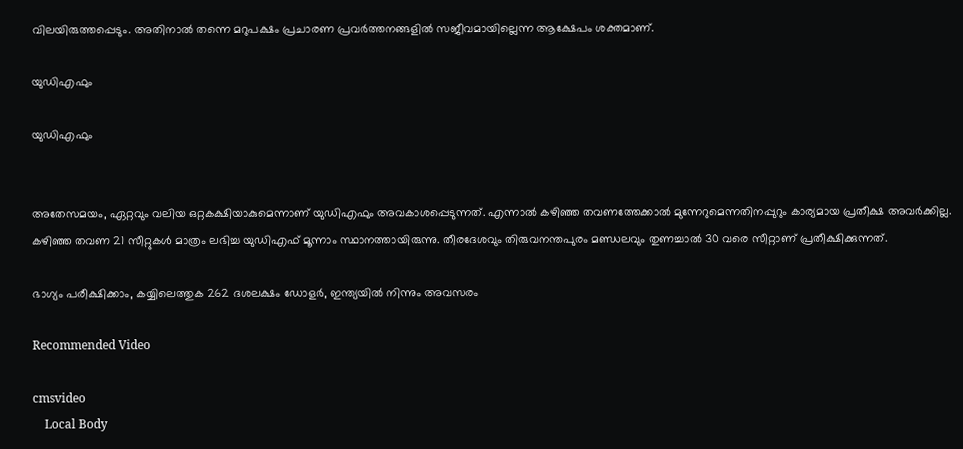വിലയിരുത്തപ്പെടും. അതിനാല്‍ തന്നെ മറുപക്ഷം പ്രചാരണ പ്രവര്‍ത്തനങ്ങളില്‍ സജീവമായില്ലെന്ന ആക്ഷേപം ശക്തമാണ്.

യുഡിഎഫും

യുഡിഎഫും


അതേസമയം, ഏറ്റവും വലിയ ഒറ്റകക്ഷിയാകുമെന്നാണ് യുഡിഎഫും അവകാശപ്പെടുന്നത്. എന്നാല്‍ കഴിഞ്ഞ തവണത്തേക്കാല്‍ മുന്നേറുമെന്നതിനപ്പുറും കാര്യമായ പ്രതീക്ഷ അവര്‍ക്കില്ല. കഴിഞ്ഞ തവണ 21 സീറ്റുകള്‍ മാത്രം ലഭിച്ച യുഡിഎഫ് മൂന്നാം സ്ഥാനത്തായിരുന്നു. തീരദേശവും തിരുവനന്തപുരം മണ്ഡലവും തുണച്ചാല്‍ 30 വരെ സീറ്റാണ് പ്രതീക്ഷിക്കുന്നത്.

ഭാഗ്യം പരീക്ഷിക്കാം, കയ്യിലെത്തുക 262 ദശലക്ഷം ഡോളര്‍, ഇന്ത്യയില്‍ നിന്നും അവസരം

Recommended Video

cmsvideo
    Local Body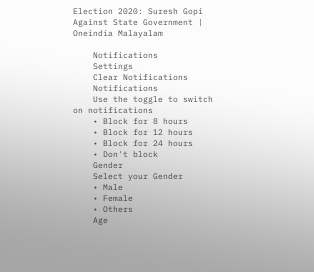Election 2020: Suresh Gopi Against State Government | Oneindia Malayalam

    Notifications
    Settings
    Clear Notifications
    Notifications
    Use the toggle to switch on notifications
    • Block for 8 hours
    • Block for 12 hours
    • Block for 24 hours
    • Don't block
    Gender
    Select your Gender
    • Male
    • Female
    • Others
    Age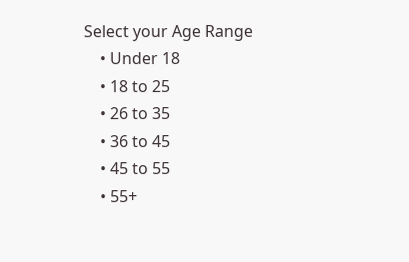Select your Age Range
    • Under 18
    • 18 to 25
    • 26 to 35
    • 36 to 45
    • 45 to 55
    • 55+